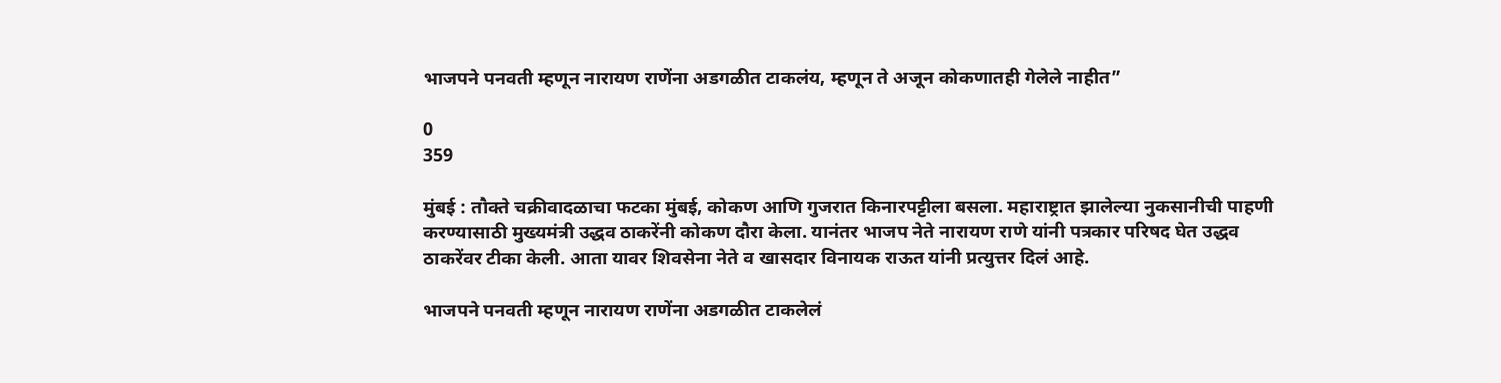भाजपने पनवती म्हणून नारायण राणेंना अडगळीत टाकलंय, म्हणून ते अजून कोकणातही गेलेले नाहीत”

0
359

मुंबई : तौक्ते चक्रीवादळाचा फटका मुंबई, कोकण आणि गुजरात किनारपट्टीला बसला. महाराष्ट्रात झालेल्या नुकसानीची पाहणी करण्यासाठी मुख्यमंत्री उद्धव ठाकरेंनी कोकण दौरा केला. यानंतर भाजप नेते नारायण राणे यांनी पत्रकार परिषद घेत उद्धव ठाकरेंवर टीका केली. आता यावर शिवसेना नेते व खासदार विनायक राऊत यांनी प्रत्युत्तर दिलं आहे.

भाजपने पनवती म्हणून नारायण राणेंना अडगळीत टाकलेलं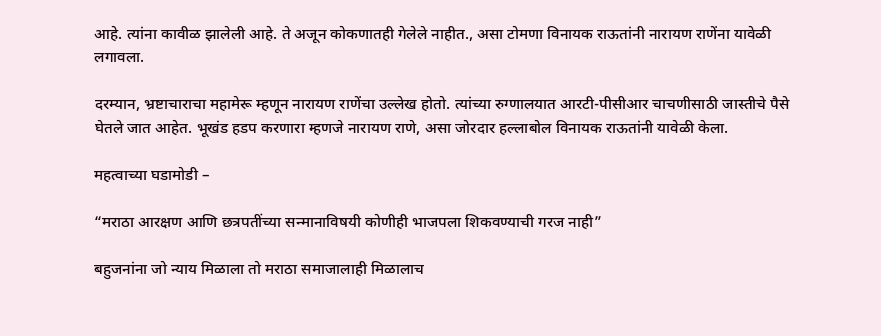आहे. त्यांना कावीळ झालेली आहे. ते अजून कोकणातही गेलेले नाहीत., असा टोमणा विनायक राऊतांनी नारायण राणेंना यावेळी लगावला.

दरम्यान, भ्रष्टाचाराचा महामेरू म्हणून नारायण राणेंचा उल्लेख होतो. त्यांच्या रुग्णालयात आरटी-पीसीआर चाचणीसाठी जास्तीचे पैसे घेतले जात आहेत. भूखंड हडप करणारा म्हणजे नारायण राणे, असा जोरदार हल्लाबोल विनायक राऊतांनी यावेळी केला.

महत्वाच्या घडामोडी –

“मराठा आरक्षण आणि छत्रपतींच्या सन्मानाविषयी कोणीही भाजपला शिकवण्याची गरज नाही”

बहुजनांना जो न्याय मिळाला तो मराठा समाजालाही मिळालाच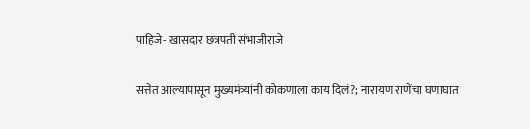पाहिजे- खासदार छत्रपती संभाजीराजे

सत्तेत आल्यापासून मुख्यमंत्र्यांनी कोकणाला काय दिलं?; नारायण राणेंचा घणाघात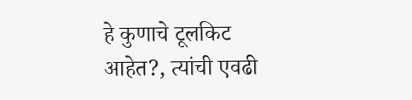हे कुणाचे टूलकिट आहेत?, त्यांची एवढी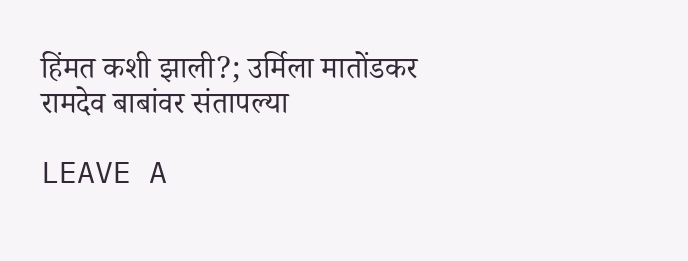हिंमत कशी झाली?; उर्मिला मातोंडकर रामदेव बाबांवर संतापल्या

LEAVE A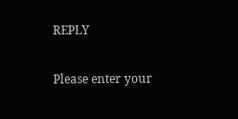REPLY

Please enter your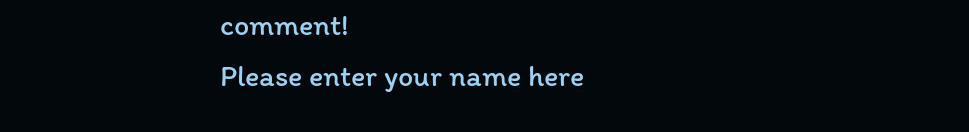comment!
Please enter your name here